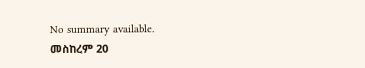No summary available.
መስከረም 20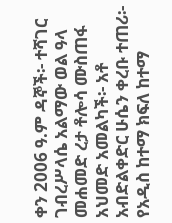ቀን 2006 ዓ.ም ዳኞች፡- ተሻገር ገብረሥላሴ አልማው ወል ዓላ መሐመድ ረታ ቶሎሳ ሙስጠፋ አህመድ አመልካች፡- አቶ አብድልቀድር ሁሴን ቀረቡ ተጠሪ፡- የአዲስ ከተማ ክፍለ ከተማ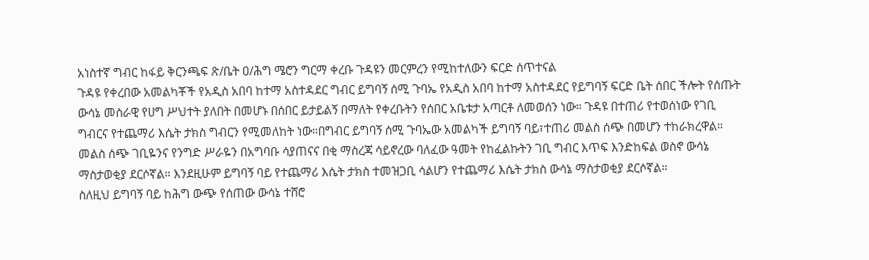አነስተኛ ግብር ከፋይ ቅርንጫፍ ጽ/ቤት ዐ/ሕግ ሜሮን ግርማ ቀረቡ ጉዳዩን መርምረን የሚከተለውን ፍርድ ሰጥተናል
ጉዳዩ የቀረበው አመልካቾች የአዲስ አበባ ከተማ አስተዳደር ግብር ይግባኝ ሰሚ ጉባኤ የአዲስ አበባ ከተማ አስተዳደር የይግባኝ ፍርድ ቤት ሰበር ችሎት የሰጡት ውሳኔ መስራዊ የሀግ ሥህተት ያለበት በመሆኑ በሰበር ይታይልኝ በማለት የቀረቡትን የሰበር አቤቱታ አጣርቶ ለመወሰን ነው። ጉዳዩ በተጠሪ የተወሰነው የገቢ ግብርና የተጨማሪ እሴት ታክስ ግብርን የሚመለከት ነው።በግብር ይግባኝ ሰሚ ጉባኤው አመልካች ይግባኝ ባይ፣ተጠሪ መልስ ሰጭ በመሆን ተከራክረዋል።
መልስ ሰጭ ገቢዬንና የንግድ ሥራዬን በአግባቡ ሳያጠናና በቂ ማስረጃ ሳይኖረው ባለፈው ዓመት የከፈልኩትን ገቢ ግብር እጥፍ እንድከፍል ወስኖ ውሳኔ ማስታወቂያ ደርሶኛል። እንደዚሁም ይግባኝ ባይ የተጨማሪ እሴት ታክስ ተመዝጋቢ ሳልሆን የተጨማሪ እሴት ታክስ ውሳኔ ማስታወቂያ ደርሶኛል።
ስለዚህ ይግባኝ ባይ ከሕግ ውጭ የሰጠው ውሳኔ ተሸሮ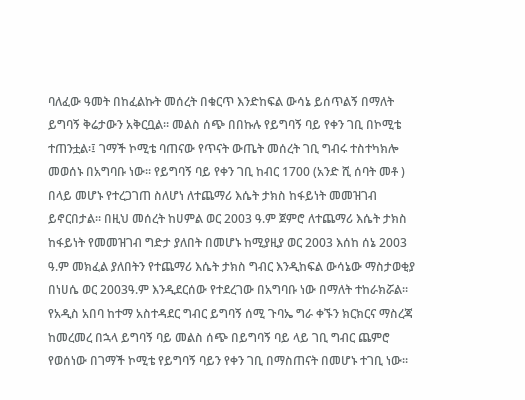ባለፈው ዓመት በከፈልኩት መሰረት በቁርጥ እንድከፍል ውሳኔ ይሰጥልኝ በማለት ይግባኝ ቅሬታውን አቅርቧል። መልስ ሰጭ በበኩሉ የይግባኝ ባይ የቀን ገቢ በኮሚቴ ተጠንቷል፡፤ ገማች ኮሚቴ ባጠናው የጥናት ውጤት መሰረት ገቢ ግብሩ ተስተካክሎ መወሰኑ በአግባቡ ነው። የይግባኝ ባይ የቀን ገቢ ከብር 1700 (አንድ ሺ ሰባት መቶ ) በላይ መሆኑ የተረጋገጠ ስለሆነ ለተጨማሪ እሴት ታክስ ከፋይነት መመዝገብ ይኖርበታል። በዚህ መሰረት ከሀምል ወር 2003 ዓ.ም ጀምሮ ለተጨማሪ እሴት ታክስ ከፋይነት የመመዝገብ ግድታ ያለበት በመሆኑ ከሚያዚያ ወር 2003 እሰከ ሰኔ 2003 ዓ.ም መክፈል ያለበትን የተጨማሪ እሴት ታክስ ግብር እንዲከፍል ውሳኔው ማስታወቂያ በነሀሴ ወር 2003ዓ.ም እንዲደርሰው የተደረገው በአግባቡ ነው በማለት ተከራክሯል።
የአዲስ አበባ ከተማ አስተዳደር ግብር ይግባኝ ሰሚ ጉባኤ ግራ ቀኙን ክርክርና ማስረጃ ከመረመረ በኋላ ይግባኝ ባይ መልስ ሰጭ በይግባኝ ባይ ላይ ገቢ ግብር ጨምሮ የወሰነው በገማች ኮሚቴ የይግባኝ ባይን የቀን ገቢ በማስጠናት በመሆኑ ተገቢ ነው።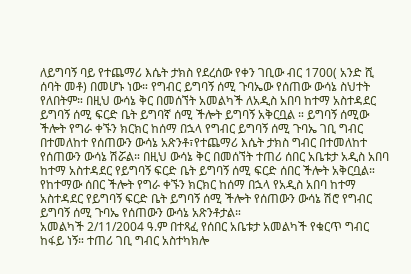ለይግባኝ ባይ የተጨማሪ እሴት ታክስ የደረሰው የቀን ገቢው ብር 1700( አንድ ሺ ሰባት መቶ) በመሆኑ ነው። የግብር ይግባኝ ሰሚ ጉባኤው የሰጠው ውሳኔ ስህተት የለበትም። በዚህ ውሳኔ ቅር በመሰኘት አመልካች ለአዲስ አበባ ከተማ አስተዳደር ይግባኝ ሰሚ ፍርድ ቤት ይግባኛ ሰሚ ችሎት ይግባኝ አቅርቧል ። ይግባኝ ሰሚው ችሎት የግራ ቀኙን ክርክር ከሰማ በኋላ የግብር ይግባኝ ሰሚ ጉባኤ ገቢ ግብር በተመለከተ የሰጠውን ውሳኔ አጽንቶ፣የተጨማሪ እሴት ታክስ ግብር በተመለከተ የሰጠውን ውሳኔ ሽሯል። በዚህ ውሳኔ ቅር በመሰኘት ተጠሪ ሰበር አቤቱታ አዲስ አበባ ከተማ አስተዳደር የይግባኝ ፍርድ ቤት ይግባኝ ሰሚ ፍርድ ሰበር ችሎት አቅርቧል። የከተማው ሰበር ችሎት የግራ ቀኙን ክርክር ከሰማ በኋላ የአዲስ አበባ ከተማ አስተዳደር የይግባኝ ፍርድ ቤት ይግባኝ ሰሚ ችሎት የሰጠውን ውሳኔ ሽሮ የግብር ይግባኝ ሰሚ ጉባኤ የሰጠውን ውሳኔ አጽንቶታል።
አመልካች 2/11/2004 ዓ.ም በተጻፈ የሰበር አቤቱታ አመልካች የቁርጥ ግብር ከፋይ ነኝ። ተጠሪ ገቢ ግብር አስተካክሎ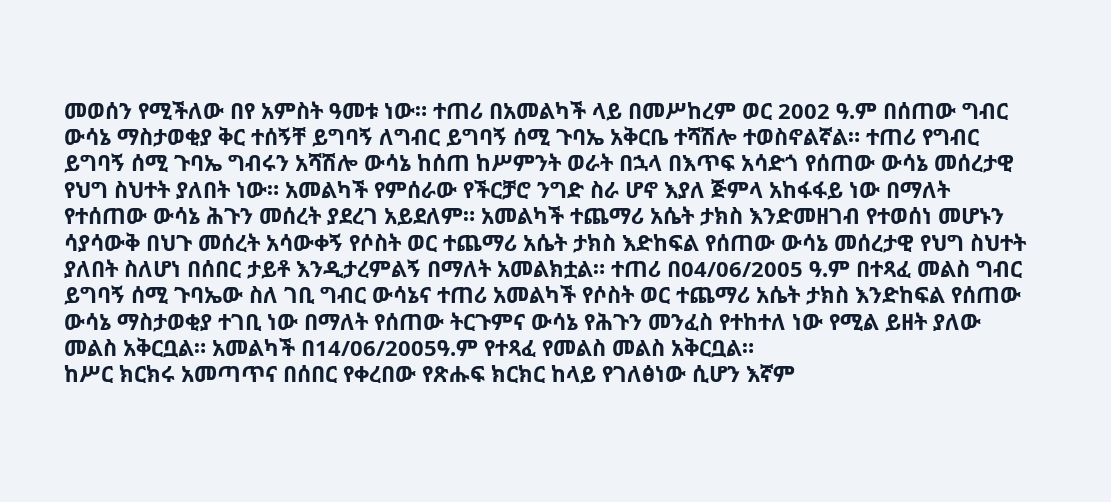መወሰን የሚችለው በየ አምስት ዓመቱ ነው። ተጠሪ በአመልካች ላይ በመሥከረም ወር 2002 ዓ.ም በሰጠው ግብር ውሳኔ ማስታወቂያ ቅር ተሰኝቸ ይግባኝ ለግብር ይግባኝ ሰሚ ጉባኤ አቅርቤ ተሻሽሎ ተወስኖልኛል። ተጠሪ የግብር ይግባኝ ሰሚ ጉባኤ ግብሩን አሻሽሎ ውሳኔ ከሰጠ ከሥምንት ወራት በኋላ በእጥፍ አሳድጎ የሰጠው ውሳኔ መሰረታዊ የህግ ስህተት ያለበት ነው። አመልካች የምሰራው የችርቻሮ ንግድ ስራ ሆኖ እያለ ጅምላ አከፋፋይ ነው በማለት የተሰጠው ውሳኔ ሕጉን መሰረት ያደረገ አይደለም። አመልካች ተጨማሪ አሴት ታክስ እንድመዘገብ የተወሰነ መሆኑን ሳያሳውቅ በህጉ መሰረት አሳውቀኝ የሶስት ወር ተጨማሪ አሴት ታክስ እድከፍል የሰጠው ውሳኔ መሰረታዊ የህግ ስህተት ያለበት ስለሆነ በሰበር ታይቶ እንዲታረምልኝ በማለት አመልክቷል። ተጠሪ በ04/06/2005 ዓ.ም በተጻፈ መልስ ግብር ይግባኝ ሰሚ ጉባኤው ስለ ገቢ ግብር ውሳኔና ተጠሪ አመልካች የሶስት ወር ተጨማሪ አሴት ታክስ እንድከፍል የሰጠው ውሳኔ ማስታወቂያ ተገቢ ነው በማለት የሰጠው ትርጉምና ውሳኔ የሕጉን መንፈስ የተከተለ ነው የሚል ይዘት ያለው መልስ አቅርቧል። አመልካች በ14/06/2005ዓ.ም የተጻፈ የመልስ መልስ አቅርቧል።
ከሥር ክርክሩ አመጣጥና በሰበር የቀረበው የጽሑፍ ክርክር ከላይ የገለፅነው ሲሆን እኛም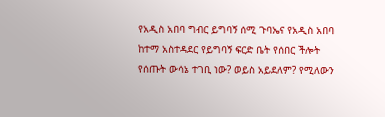የአዲስ አበባ ግብር ይግባኝ ሰሚ ጉባኤና የአዲስ አበባ ከተማ አስተዳደር የይግባኝ ፍርድ ቤት የሰበር ችሎት የሰጡት ውሳኔ ተገቢ ነው? ወይስ አይደለም? የሚለውን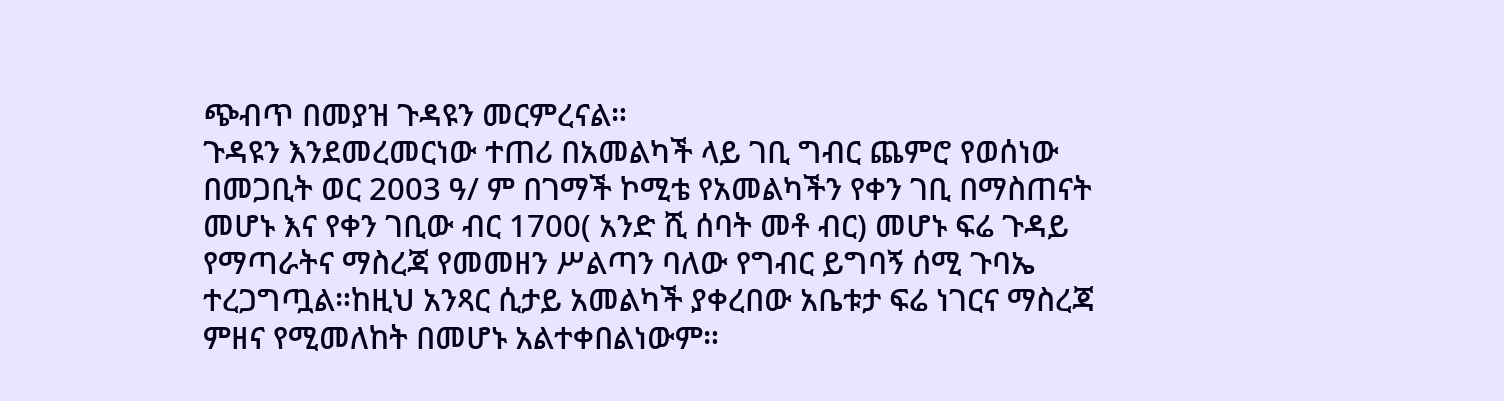ጭብጥ በመያዝ ጉዳዩን መርምረናል።
ጉዳዩን እንደመረመርነው ተጠሪ በአመልካች ላይ ገቢ ግብር ጨምሮ የወሰነው በመጋቢት ወር 2003 ዓ/ ም በገማች ኮሚቴ የአመልካችን የቀን ገቢ በማስጠናት መሆኑ እና የቀን ገቢው ብር 1700( አንድ ሺ ሰባት መቶ ብር) መሆኑ ፍሬ ጉዳይ የማጣራትና ማስረጃ የመመዘን ሥልጣን ባለው የግብር ይግባኝ ሰሚ ጉባኤ ተረጋግጧል።ከዚህ አንጻር ሲታይ አመልካች ያቀረበው አቤቱታ ፍሬ ነገርና ማስረጃ ምዘና የሚመለከት በመሆኑ አልተቀበልነውም።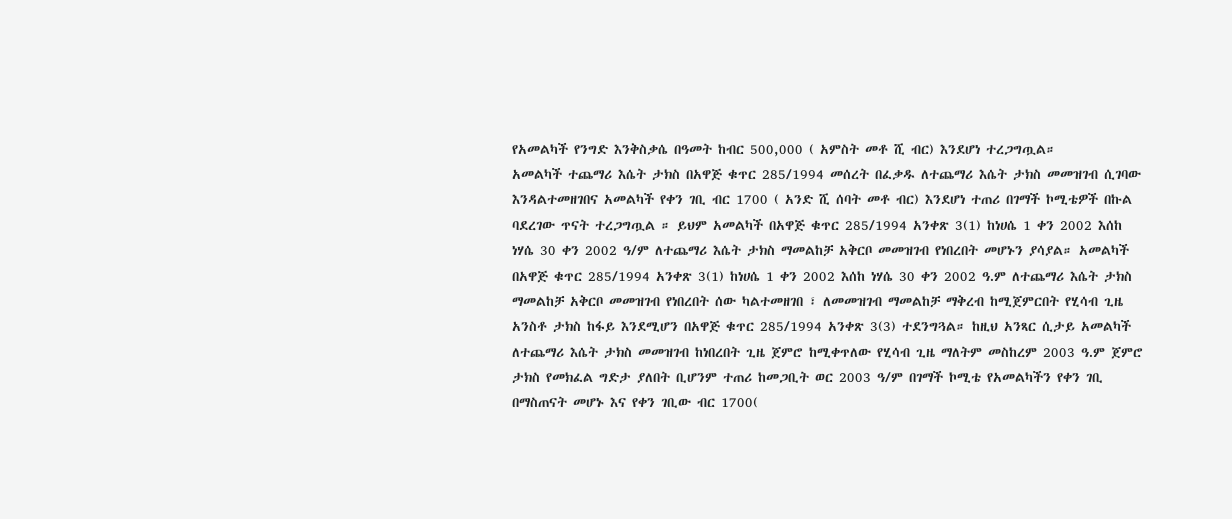የአመልካች የንግድ እንቅስቃሴ በዓመት ከብር 500,000 ( አምስት መቶ ሺ ብር) እንደሆነ ተረጋግጧል።
አመልካች ተጨማሪ እሴት ታክስ በአዋጅ ቁጥር 285/1994 መሰረት በፈቃዱ ለተጨማሪ እሴት ታክስ መመዝገብ ሲገባው እንዳልተመዘገበና አመልካች የቀን ገቢ ብር 1700 ( አንድ ሺ ሰባት መቶ ብር) እንደሆነ ተጠሪ በገማች ኮሚቴዎች በኩል ባደረገው ጥናት ተረጋግጧል ። ይህም አመልካች በአዋጅ ቁጥር 285/1994 አንቀጽ 3(1) ከነሀሴ 1 ቀን 2002 እሰከ ነሃሴ 30 ቀን 2002 ዓ/ም ለተጨማሪ እሴት ታክስ ማመልከቻ አቅርቦ መመዝገብ የነበረበት መሆኑን ያሳያል። አመልካች በአዋጅ ቁጥር 285/1994 አንቀጽ 3(1) ከነሀሴ 1 ቀን 2002 እሰከ ነሃሴ 30 ቀን 2002 ዓ.ም ለተጨማሪ እሴት ታክስ ማመልከቻ አቅርቦ መመዝገብ የነበረበት ሰው ካልተመዘገበ ፣ ለመመዝገብ ማመልከቻ ማቅረብ ከሚጀምርበት የሂሳብ ጊዜ አንስቶ ታክስ ከፋይ እንደሚሆን በአዋጅ ቁጥር 285/1994 አንቀጽ 3(3) ተደንግጓል። ከዚህ አንጻር ሲታይ አመልካች ለተጨማሪ እሴት ታክስ መመዝገብ ከነበረበት ጊዜ ጀምሮ ከሚቀጥለው የሂሳብ ጊዜ ማለትም መስከረም 2003 ዓ.ም ጀምሮ ታክስ የመክፈል ግድታ ያለበት ቢሆንም ተጠሪ ከመጋቢት ወር 2003 ዓ/ም በገማች ኮሚቴ የአመልካችን የቀን ገቢ በማስጠናት መሆኑ እና የቀን ገቢው ብር 1700(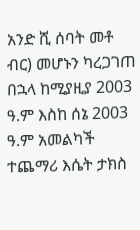አንድ ሺ ሰባት መቶ ብር) መሆኑን ካረጋገጠ በኋላ ከሚያዚያ 2003 ዓ.ም እስከ ሰኔ 2003 ዓ.ም አመልካች ተጨማሪ እሴት ታክስ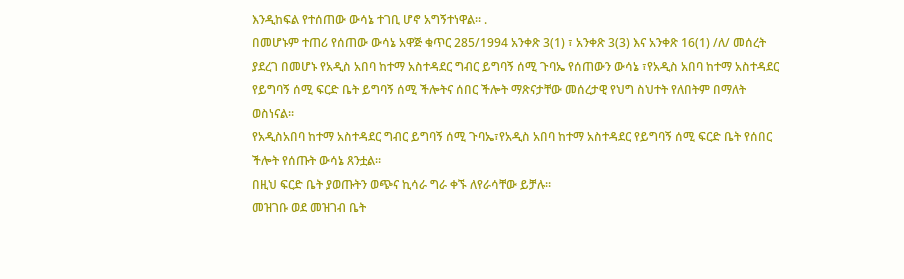እንዲከፍል የተሰጠው ውሳኔ ተገቢ ሆኖ አግኝተነዋል። .
በመሆኑም ተጠሪ የሰጠው ውሳኔ አዋጅ ቁጥር 285/1994 አንቀጽ 3(1) ፣ አንቀጽ 3(3) እና አንቀጽ 16(1) /ለ/ መሰረት ያደረገ በመሆኑ የአዲስ አበባ ከተማ አስተዳደር ግብር ይግባኝ ሰሚ ጉባኤ የሰጠውን ውሳኔ ፣የአዲስ አበባ ከተማ አስተዳደር የይግባኝ ሰሚ ፍርድ ቤት ይግባኝ ሰሚ ችሎትና ሰበር ችሎት ማጽናታቸው መሰረታዊ የህግ ስህተት የለበትም በማለት ወስነናል።
የአዲስአበባ ከተማ አስተዳደር ግብር ይግባኝ ሰሚ ጉባኤ፣የአዲስ አበባ ከተማ አስተዳደር የይግባኝ ሰሚ ፍርድ ቤት የሰበር ችሎት የሰጡት ውሳኔ ጸንቷል።
በዚህ ፍርድ ቤት ያወጡትን ወጭና ኪሳራ ግራ ቀኙ ለየራሳቸው ይቻሉ።
መዝገቡ ወደ መዝገብ ቤት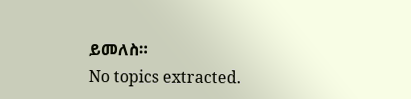ይመለስ።
No topics extracted.